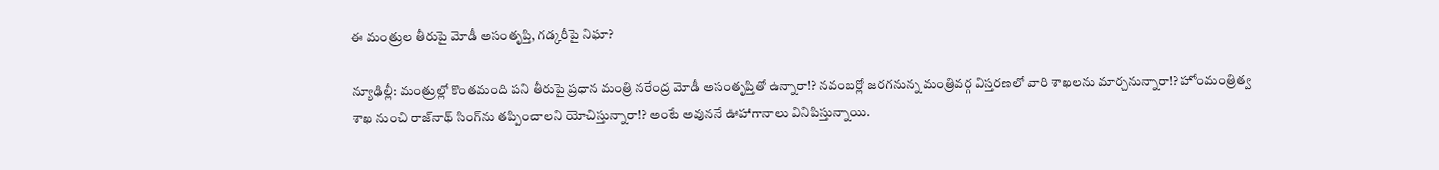ఈ మంత్రుల తీరుపై మోడీ అసంతృప్తి, గడ్కరీపై నిఘా?

న్యూఢిల్లీ: మంత్రుల్లో కొంతమంది పని తీరుపై ప్రధాన మంత్రి నరేంద్ర మోడీ అసంతృప్తితో ఉన్నారా!? నవంబర్లో జరగనున్న మంత్రివర్గ విస్తరణలో వారి శాఖలను మార్చనున్నారా!? హోంమంత్రిత్వ శాఖ నుంచి రాజ్‌నాథ్‌ సింగ్‌ను తప్పించాలని యోచిస్తున్నారా!? అంటే అవుననే ఊహాగానాలు వినిపిస్తున్నాయి.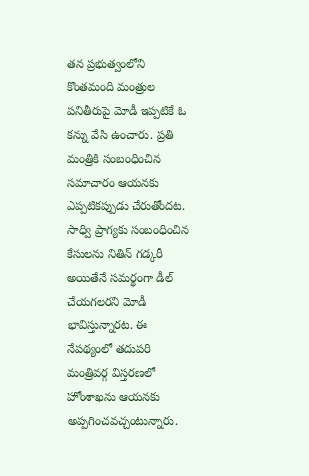తన ప్రభుత్వంలోని కొంతమంది మంత్రుల పనితీరుపై మోడీ ఇప్పటికే ఓ కన్ను వేసి ఉంచారు. ప్రతి మంత్రికి సంబంధించిన సమాచారం ఆయనకు ఎప్పటికప్పుడు చేరుతోందట. సాధ్వి ప్రాగ్యకు సంబంధించిన కేసులను నితిన్‌ గడ్కరీ అయితేనే సమర్థంగా డీల్‌ చేయగలరని మోడీ భావిస్తున్నారట. ఈ నేపథ్యంలో తదుపరి మంత్రివర్గ విస్తరణలో హోంశాఖను ఆయనకు అప్పగించవచ్చంటున్నారు.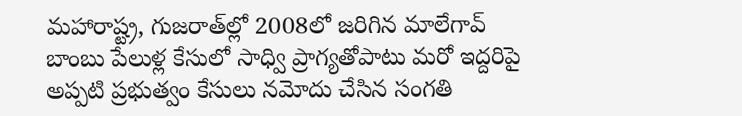మహారాష్ట్ర, గుజరాత్‌ల్లో 2008లో జరిగిన మాలేగావ్‌ బాంబు పేలుళ్ల కేసులో సాధ్వి ప్రాగ్యతోపాటు మరో ఇద్దరిపై అప్పటి ప్రభుత్వం కేసులు నమోదు చేసిన సంగతి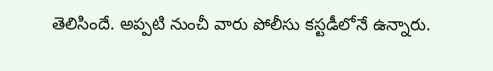తెలిసిందే. అప్పటి నుంచీ వారు పోలీసు కస్టడీలోనే ఉన్నారు.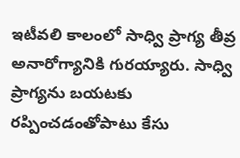ఇటీవలి కాలంలో సాధ్వి ప్రాగ్య తీవ్ర అనారోగ్యానికి గురయ్యారు. సాధ్వి ప్రాగ్యను బయటకు రప్పించడంతోపాటు కేసు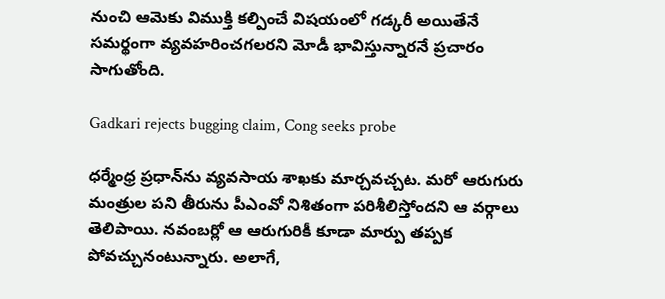నుంచి ఆమెకు విముక్తి కల్పించే విషయంలో గడ్కరీ అయితేనే సమర్థంగా వ్యవహరించగలరని మోడీ భావిస్తున్నారనే ప్రచారం సాగుతోంది.

Gadkari rejects bugging claim, Cong seeks probe

ధర్మేంధ్ర ప్రధాన్‌ను వ్యవసాయ శాఖకు మార్చవచ్చట. మరో ఆరుగురు మంత్రుల పని తీరును పీఎంవో నిశితంగా పరిశీలిస్తోందని ఆ వర్గాలు తెలిపాయి. నవంబర్లో ఆ ఆరుగురికీ కూడా మార్పు తప్పక పోవచ్చునంటున్నారు. అలాగే,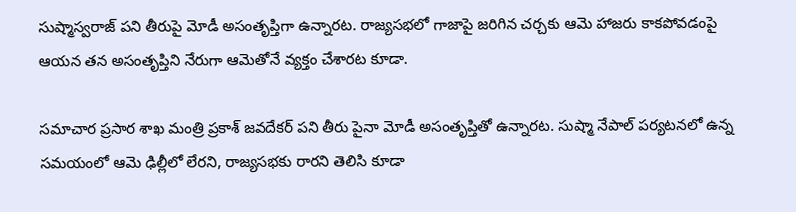సుష్మాస్వరాజ్‌ పని తీరుపై మోడీ అసంతృప్తిగా ఉన్నారట. రాజ్యసభలో గాజాపై జరిగిన చర్చకు ఆమె హాజరు కాకపోవడంపై ఆయన తన అసంతృప్తిని నేరుగా ఆమెతోనే వ్యక్తం చేశారట కూడా.

సమాచార ప్రసార శాఖ మంత్రి ప్రకాశ్‌ జవదేకర్‌ పని తీరు పైనా మోడీ అసంతృప్తితో ఉన్నారట. సుష్మా నేపాల్‌ పర్యటనలో ఉన్న సమయంలో ఆమె ఢిల్లీలో లేరని, రాజ్యసభకు రారని తెలిసి కూడా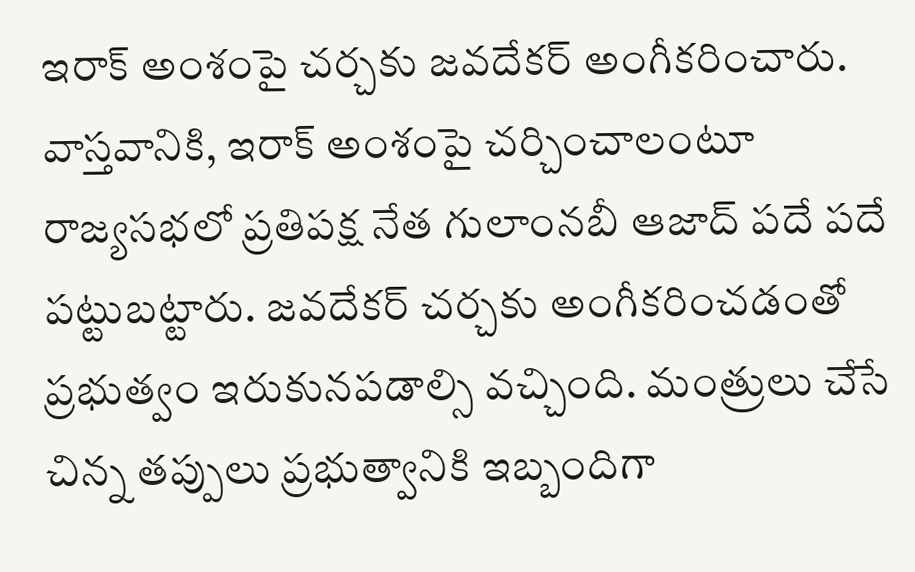ఇరాక్‌ అంశంపై చర్చకు జవదేకర్‌ అంగీకరించారు. వాస్తవానికి, ఇరాక్‌ అంశంపై చర్చించాలంటూ రాజ్యసభలో ప్రతిపక్ష నేత గులాంనబీ ఆజాద్‌ పదే పదే పట్టుబట్టారు. జవదేకర్‌ చర్చకు అంగీకరించడంతో ప్రభుత్వం ఇరుకునపడాల్సి వచ్చింది. మంత్రులు చేసే చిన్న తప్పులు ప్రభుత్వానికి ఇబ్బందిగా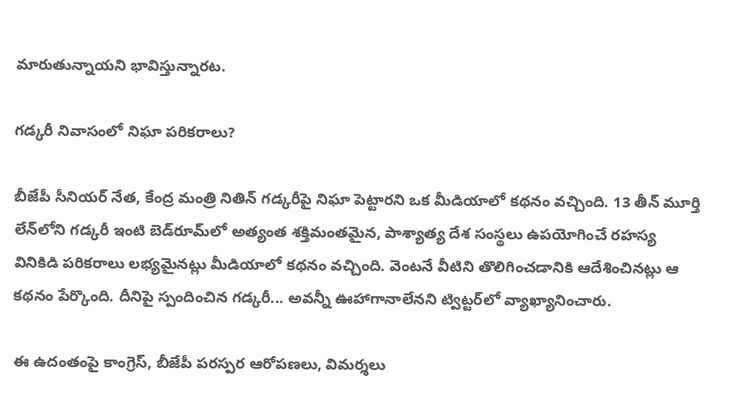మారుతున్నాయని భావిస్తున్నారట.

గడ్కరీ నివాసంలో నిఘా పరికరాలు?

బీజేపీ సీనియర్‌ నేత, కేంద్ర మంత్రి నితిన్‌ గడ్కరీపై నిఘా పెట్టారని ఒక మీడియాలో కథనం వచ్చింది. 13 తీన్‌ మూర్తి లేన్‌లోని గడ్కరీ ఇంటి బెడ్‌రూమ్‌లో అత్యంత శక్తిమంతమైన, పాశ్యాత్య దేశ సంస్థలు ఉపయోగించే రహస్య వినికిడి పరికరాలు లభ్యమైనట్లు మీడియాలో కథనం వచ్చింది. వెంటనే వీటిని తొలిగించడానికి ఆదేశించినట్లు ఆ కథనం పేర్కొంది. దీనిపై స్పందించిన గడ్కరీ... అవన్నీ ఊహాగానాలేనని ట్విట్టర్‌లో వ్యాఖ్యానించారు.

ఈ ఉదంతంపై కాంగ్రెస్‌, బీజేపీ పరస్పర ఆరోపణలు, విమర్శలు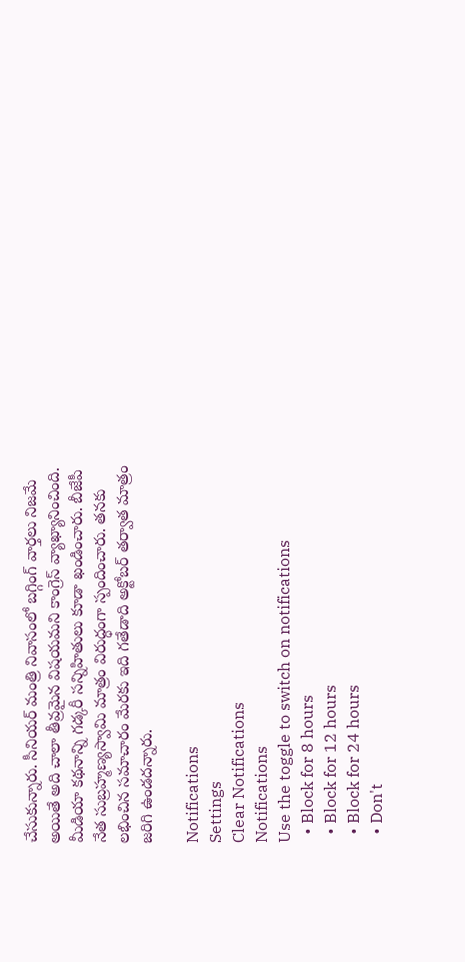చేసుకున్నారు. సీనియర్‌ మంత్రి నివాసంలో బగ్గింగ్‌ వార్తలు నిజమే అయితే అది చాలా తీవ్రమైన విషయమని కాంగ్రెస్‌ వ్యాఖ్యానించింది. మీడియా కథనాన్ని గడ్కరీ సన్నిహితులు కూడా ఖండించారు. బీజేపీ నేత సుబ్రహ్మణ్యస్వామి మాత్రం విరుద్ధంగా స్పందించారు. తనకు లభించిన సమాచారం మేరకు ఇది గతేడాది అక్టోబర్‌ తర్వాత మాత్రం జరిగి ఉండదన్నారు.

Notifications
Settings
Clear Notifications
Notifications
Use the toggle to switch on notifications
  • Block for 8 hours
  • Block for 12 hours
  • Block for 24 hours
  • Don't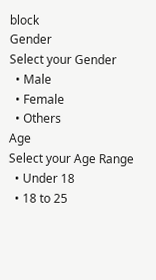block
Gender
Select your Gender
  • Male
  • Female
  • Others
Age
Select your Age Range
  • Under 18
  • 18 to 25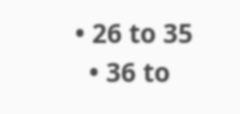• 26 to 35
  • 36 to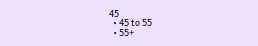45
  • 45 to 55
  • 55+